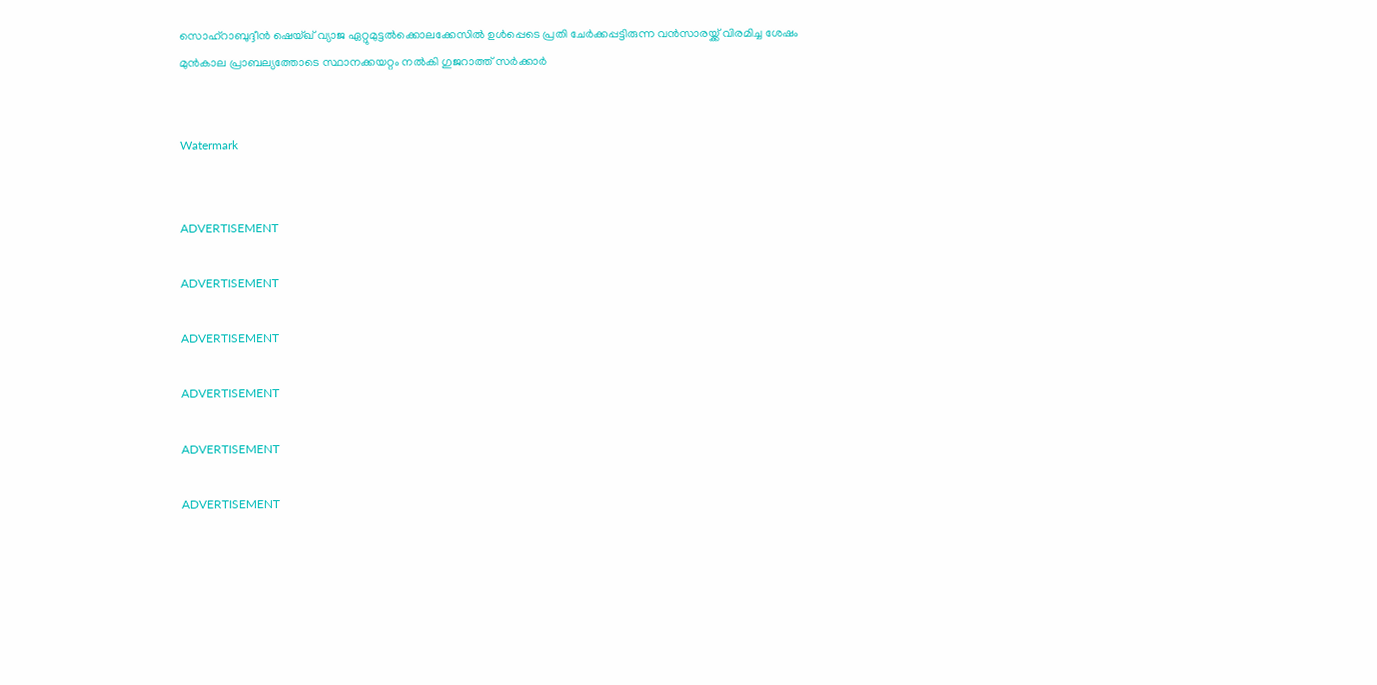സൊഹ്റാബുദ്ദീന്‍ ഷെയ്ഖ് വ്യാജ ഏറ്റുമുട്ടല്‍ക്കൊലക്കേസില്‍ ഉള്‍പ്പെടെ പ്രതി ചേര്‍ക്കപ്പട്ടിരുന്ന വന്‍സാരയ്ക്ക് വിരമിച്ച ശേഷം മുന്‍കാല പ്രാബല്യത്തോടെ സ്ഥാനക്കയറ്റം നല്‍കി ഗുജറാത്ത് സര്‍ക്കാര്‍


Watermark


ADVERTISEMENT

ADVERTISEMENT

ADVERTISEMENT

ADVERTISEMENT

ADVERTISEMENT

ADVERTISEMENT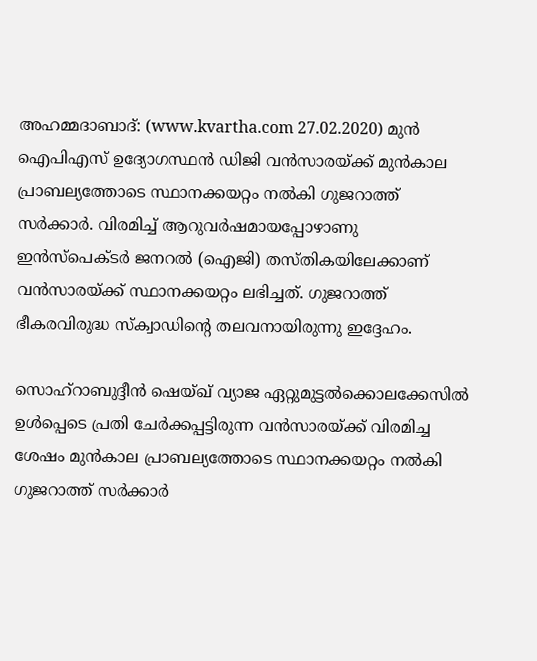അഹമ്മദാബാദ്: (www.kvartha.com 27.02.2020) മുന്‍ ഐപിഎസ് ഉദ്യോഗസ്ഥന്‍ ഡിജി വന്‍സാരയ്ക്ക് മുന്‍കാല പ്രാബല്യത്തോടെ സ്ഥാനക്കയറ്റം നല്‍കി ഗുജറാത്ത് സര്‍ക്കാര്‍. വിരമിച്ച് ആറുവര്‍ഷമായപ്പോഴാണു ഇന്‍സ്‌പെക്ടര്‍ ജനറല്‍ (ഐജി) തസ്തികയിലേക്കാണ് വന്‍സാരയ്ക്ക് സ്ഥാനക്കയറ്റം ലഭിച്ചത്. ഗുജറാത്ത് ഭീകരവിരുദ്ധ സ്‌ക്വാഡിന്റെ തലവനായിരുന്നു ഇദ്ദേഹം.

സൊഹ്റാബുദ്ദീന്‍ ഷെയ്ഖ് വ്യാജ ഏറ്റുമുട്ടല്‍ക്കൊലക്കേസില്‍ ഉള്‍പ്പെടെ പ്രതി ചേര്‍ക്കപ്പട്ടിരുന്ന വന്‍സാരയ്ക്ക് വിരമിച്ച ശേഷം മുന്‍കാല പ്രാബല്യത്തോടെ സ്ഥാനക്കയറ്റം നല്‍കി ഗുജറാത്ത് സര്‍ക്കാര്‍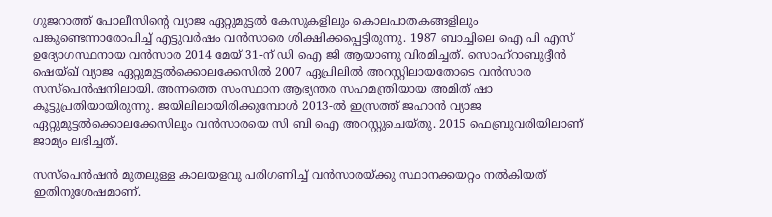ഗുജറാത്ത് പോലീസിന്റെ വ്യാജ ഏറ്റുമുട്ടല്‍ കേസുകളിലും കൊലപാതകങ്ങളിലും പങ്കുണ്ടെന്നാരോപിച്ച് എട്ടുവര്‍ഷം വന്‍സാരെ ശിക്ഷിക്കപ്പെട്ടിരുന്നു. 1987 ബാച്ചിലെ ഐ പി എസ് ഉദ്യോഗസ്ഥനായ വന്‍സാര 2014 മേയ് 31-ന് ഡി ഐ ജി ആയാണു വിരമിച്ചത്. സൊഹ്റാബുദ്ദീന്‍ ഷെയ്ഖ് വ്യാജ ഏറ്റുമുട്ടല്‍ക്കൊലക്കേസില്‍ 2007 ഏപ്രിലില്‍ അറസ്റ്റിലായതോടെ വന്‍സാര സസ്‌പെന്‍ഷനിലായി. അന്നത്തെ സംസ്ഥാന ആഭ്യന്തര സഹമന്ത്രിയായ അമിത് ഷാ കൂട്ടുപ്രതിയായിരുന്നു. ജയിലിലായിരിക്കുമ്പോള്‍ 2013-ല്‍ ഇസ്രത്ത് ജഹാന്‍ വ്യാജ ഏറ്റുമുട്ടല്‍ക്കൊലക്കേസിലും വന്‍സാരയെ സി ബി ഐ അറസ്റ്റുചെയ്തു. 2015 ഫെബ്രുവരിയിലാണ് ജാമ്യം ലഭിച്ചത്.

സസ്‌പെന്‍ഷന്‍ മുതലുള്ള കാലയളവു പരിഗണിച്ച് വന്‍സാരയ്ക്കു സ്ഥാനക്കയറ്റം നല്‍കിയത് ഇതിനുശേഷമാണ്.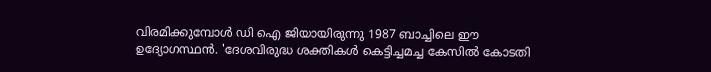വിരമിക്കുമ്പോള്‍ ഡി ഐ ജിയായിരുന്നു 1987 ബാച്ചിലെ ഈ ഉദ്യോഗസ്ഥന്‍. 'ദേശവിരുദ്ധ ശക്തികള്‍ കെട്ടിച്ചമച്ച കേസില്‍ കോടതി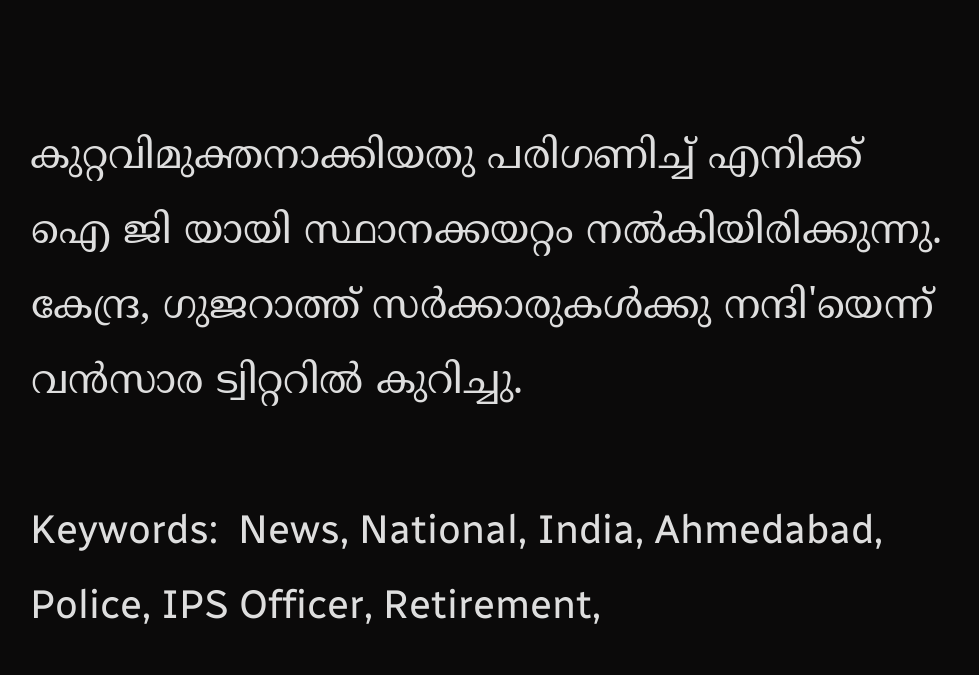കുറ്റവിമുക്തനാക്കിയതു പരിഗണിച്ച് എനിക്ക് ഐ ജി യായി സ്ഥാനക്കയറ്റം നല്‍കിയിരിക്കുന്നു. കേന്ദ്ര, ഗുജറാത്ത് സര്‍ക്കാരുകള്‍ക്കു നന്ദി'യെന്ന് വന്‍സാര ട്വിറ്ററില്‍ കുറിച്ചു.

Keywords:  News, National, India, Ahmedabad, Police, IPS Officer, Retirement,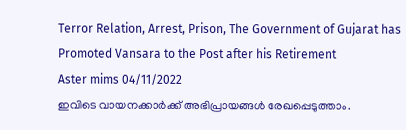Terror Relation, Arrest, Prison, The Government of Gujarat has Promoted Vansara to the Post after his Retirement
Aster mims 04/11/2022
ഇവിടെ വായനക്കാർക്ക് അഭിപ്രായങ്ങൾ രേഖപ്പെടുത്താം.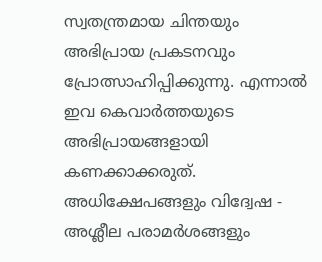സ്വതന്ത്രമായ ചിന്തയും അഭിപ്രായ പ്രകടനവും പ്രോത്സാഹിപ്പിക്കുന്നു. എന്നാൽ ഇവ കെവാർത്തയുടെ അഭിപ്രായങ്ങളായി കണക്കാക്കരുത്. അധിക്ഷേപങ്ങളും വിദ്വേഷ - അശ്ലീല പരാമർശങ്ങളും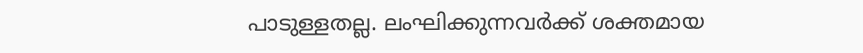പാടുള്ളതല്ല. ലംഘിക്കുന്നവർക്ക് ശക്തമായ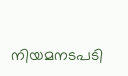നിയമനടപടി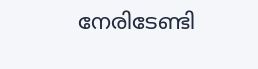നേരിടേണ്ടി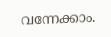വന്നേക്കാം.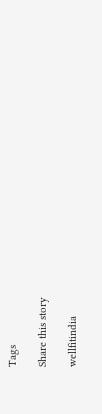Tags

Share this story

wellfitindia